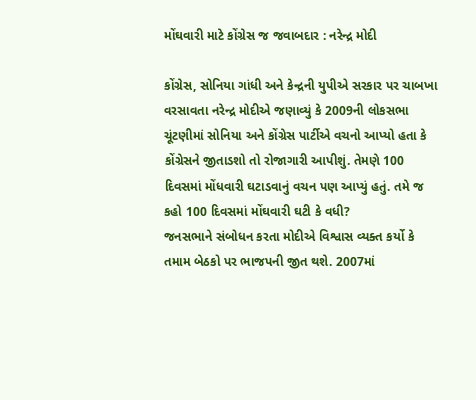મોંઘવારી માટે કોંગ્રેસ જ જવાબદાર : નરેન્દ્ર મોદી

કોંગ્રેસ, સોનિયા ગાંધી અને કેન્દ્રની યુપીએ સરકાર પર ચાબખા વરસાવતા નરેન્દ્ર મોદીએ જણાવ્યું કે 2009ની લોકસભા ચૂંટણીમાં સોનિયા અને કોંગ્રેસ પાર્ટીએ વચનો આપ્યો હતા કે કોંગ્રેસને જીતાડશો તો રોજાગારી આપીશું. તેમણે 100 દિવસમાં મોંધવારી ઘટાડવાનું વચન પણ આપ્યું હતું. તમે જ કહો 100 દિવસમાં મોંઘવારી ઘટી કે વધી?
જનસભાને સંબોધન કરતા મોદીએ વિશ્વાસ વ્યક્ત કર્યો કે તમામ બેઠકો પર ભાજપની જીત થશે. 2007માં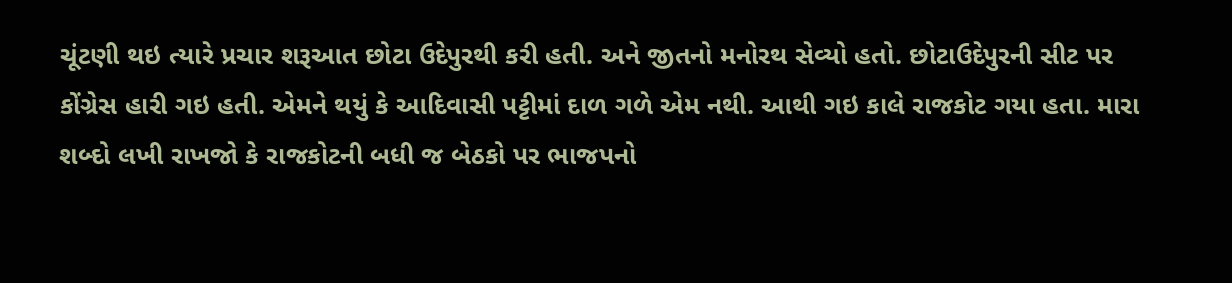ચૂંટણી થઇ ત્યારે પ્રચાર શરૂઆત છોટા ઉદેપુરથી કરી હતી. અને જીતનો મનોરથ સેવ્યો હતો. છોટાઉદેપુરની સીટ પર કોંગ્રેસ હારી ગઇ હતી. એમને થયું કે આદિવાસી પટ્ટીમાં દાળ ગળે એમ નથી. આથી ગઇ કાલે રાજકોટ ગયા હતા. મારા શબ્દો લખી રાખજો કે રાજકોટની બધી જ બેઠકો પર ભાજપનો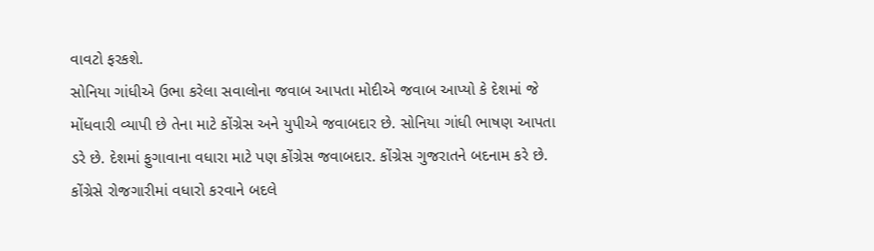વાવટો ફરકશે.
સોનિયા ગાંધીએ ઉભા કરેલા સવાલોના જવાબ આપતા મોદીએ જવાબ આપ્યો કે દેશમાં જે મોંધવારી વ્યાપી છે તેના માટે કોંગ્રેસ અને યુપીએ જવાબદાર છે. સોનિયા ગાંધી ભાષણ આપતા ડરે છે. દેશમાં ફુગાવાના વધારા માટે પણ કોંગ્રેસ જવાબદાર. કોંગ્રેસ ગુજરાતને બદનામ કરે છે. કોંગ્રેસે રોજગારીમાં વધારો કરવાને બદલે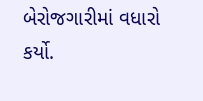બેરોજગારીમાં વધારો કર્યો.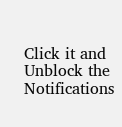Click it and Unblock the Notifications